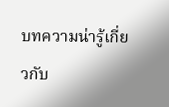บทความน่ารู้เกี่ยวกับ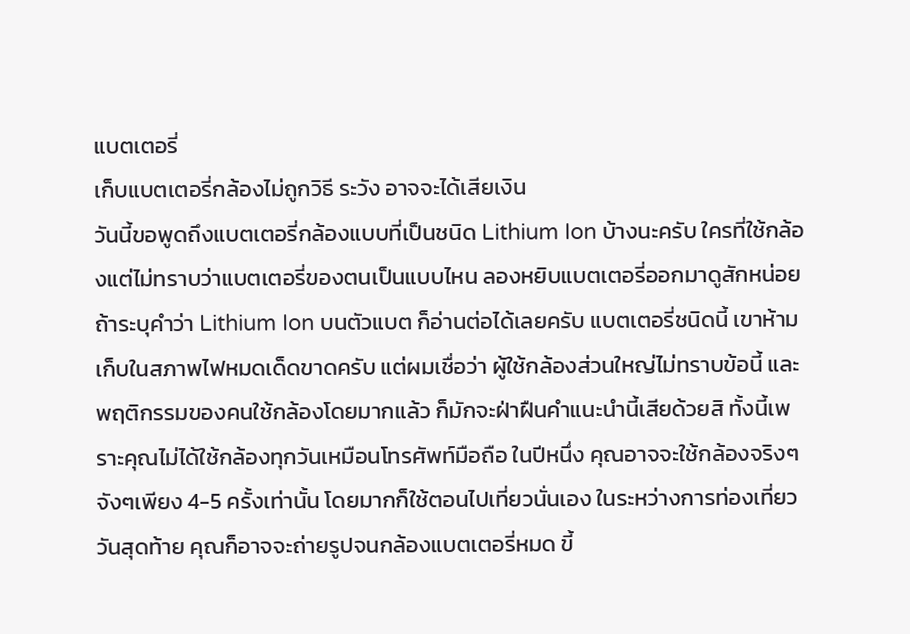แบตเตอรี่
เก็บแบตเตอรี่กล้องไม่ถูกวิธี ระวัง อาจจะได้เสียเงิน
วันนี้ขอพูดถึงแบตเตอรี่กล้องแบบที่เป็นชนิด Lithium Ion บ้างนะครับ ใครที่ใช้กล้องแต่ไม่ทราบว่าแบตเตอรี่ของตนเป็นแบบไหน ลองหยิบแบตเตอรี่ออกมาดูสักหน่อย ถ้าระบุคำว่า Lithium Ion บนตัวแบต ก็อ่านต่อได้เลยครับ แบตเตอรี่ชนิดนี้ เขาห้ามเก็บในสภาพไฟหมดเด็ดขาดครับ แต่ผมเชื่อว่า ผู้ใช้กล้องส่วนใหญ่ไม่ทราบข้อนี้ และพฤติกรรมของคนใช้กล้องโดยมากแล้ว ก็มักจะฝ่าฝืนคำแนะนำนี้เสียด้วยสิ ทั้งนี้เพราะคุณไม่ได้ใช้กล้องทุกวันเหมือนโทรศัพท์มือถือ ในปีหนึ่ง คุณอาจจะใช้กล้องจริงๆจังๆเพียง 4-5 ครั้งเท่านั้น โดยมากก็ใช้ตอนไปเที่ยวนั่นเอง ในระหว่างการท่องเที่ยววันสุดท้าย คุณก็อาจจะถ่ายรูปจนกล้องแบตเตอรี่หมด ขี้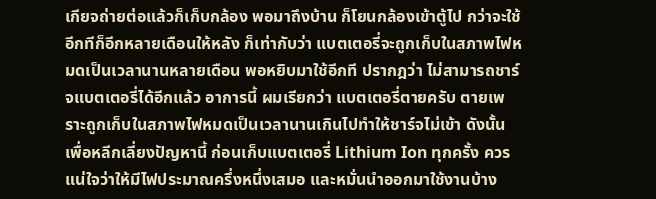เกียจถ่ายต่อแล้วก็เก็บกล้อง พอมาถึงบ้าน ก็โยนกล้องเข้าตู้ไป กว่าจะใช้อีกทีก็อีกหลายเดือนให้หลัง ก็เท่ากับว่า แบตเตอรี่จะถูกเก็บในสภาพไฟหมดเป็นเวลานานหลายเดือน พอหยิบมาใช้อีกที ปรากฎว่า ไม่สามารถชาร์จแบตเตอรี่ได้อีกแล้ว อาการนี้ ผมเรียกว่า แบตเตอรี่ตายครับ ตายเพราะถูกเก็บในสภาพไฟหมดเป็นเวลานานเกินไปทำให้ชาร์จไม่เข้า ดังนั้น เพื่อหลีกเลี่ยงปัญหานี้ ก่อนเก็บแบตเตอรี่ Lithium Ion ทุกครั้ง ควรแน่ใจว่าให้มีไฟประมาณครึ่งหนึ่งเสมอ และหมั่นนำออกมาใช้งานบ้าง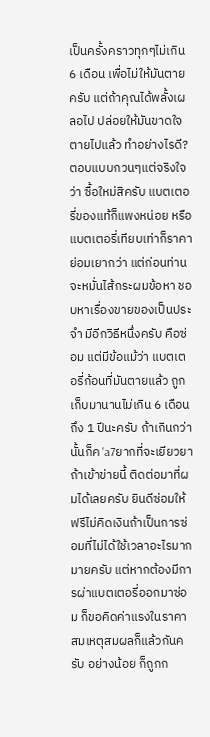เป็นครั้งคราวทุกๆไม่เกิน6 เดือน เพื่อไม่ให้มันตายครับ แต่ถ้าคุณได้พลั้งเผลอไป ปล่อยให้มันขาดใจตายไปแล้ว ทำอย่างไรดี? ตอบแบบกวนๆแต่จริงใจว่า ซื้อใหม่สิครับ แบตเตอรี่ของแท้ก็แพงหน่อย หรือแบตเตอรี่เทียบเท่าก็ราคาย่อมเยากว่า แต่ก่อนท่านจะหมั่นไส้กระผมข้อหา ชอบหาเรื่องขายของเป็นประจำ มีอีกวิธีหนึ่งครับ คือซ่อม แต่มีข้อแม้ว่า แบตเตอรี่ก้อนที่มันตายแล้ว ถูกเก็บมานานไม่เกิน 6 เดือน ถึง 1 ปีนะครับ ถ้าเกินกว่านั้นก็ค 'a7ยากที่จะเยียวยา ถ้าเข้าข่ายนี้ ติดต่อมาที่ผมได้เลยครับ ยินดีซ่อมให้ฟรีไม่คิดเงินถ้าเป็นการซ่อมที่ไม่ได้ใช้เวลาอะไรมากมายครับ แต่หากต้องมีการผ่าแบตเตอรี่ออกมาซ่อม ก็ขอคิดค่าแรงในราคาสมเหตุสมผลก็แล้วกันครับ อย่างน้อย ก็ถูกก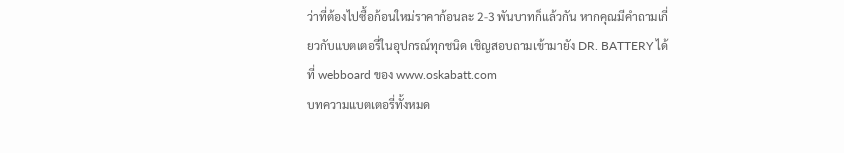ว่าที่ต้องไปซื้อก้อนใหม่ราคาก้อนละ 2-3 พันบาทก็แล้วกัน หากคุณมีคำถามเกี่ยวกับแบตเตอรี่ในอุปกรณ์ทุกชนิด เชิญสอบถามเข้ามายัง DR. BATTERY ได้ ที่ webboard ของ www.oskabatt.com
บทความแบตเตอรี่ทั้งหมด